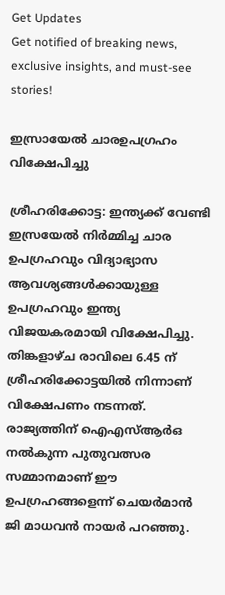Get Updates
Get notified of breaking news, exclusive insights, and must-see stories!

ഇസ്രായേല്‍ ചാരഉപഗ്രഹം വിക്ഷേപിച്ചു

ശ്രീഹരിക്കോട്ട: ഇന്ത്യക്ക് വേണ്ടി ഇസ്രയേല്‍ നിര്‍മ്മിച്ച ചാര ഉപഗ്രഹവും വിദ്യാഭ്യാസ ആവശ്യങ്ങള്‍ക്കായുള്ള ഉപഗ്രഹവും ഇന്ത്യ വിജയകരമായി വിക്ഷേപിച്ചു. തിങ്കളാഴ്‌ച രാവിലെ 6.45 ന്‌ ശ്രീഹരിക്കോട്ടയില്‍ നിന്നാണ്‌ വിക്ഷേപണം നടന്നത്‌. രാജ്യത്തിന്‌ ഐഎസ്‌ആര്‍ഒ നല്‍കുന്ന പുതുവത്സര സമ്മാനമാണ്‌ ഈ ഉപഗ്രഹങ്ങളെന്ന്‌ ചെയര്‍മാന്‍ ജി മാധവന്‍ നായര്‍ പറഞ്ഞു.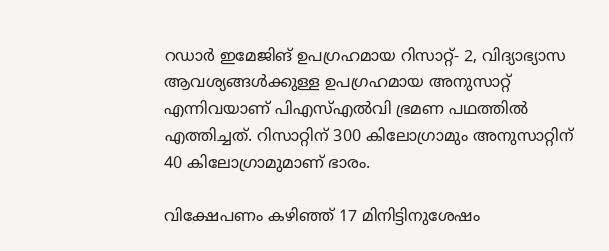റഡാര്‍ ഇമേജിങ്‌ ഉപഗ്രഹമായ റിസാറ്റ്‌- 2, വിദ്യാഭ്യാസ ആവശ്യങ്ങള്‍ക്കുള്ള ഉപഗ്രഹമായ അനുസാറ്റ്‌ എന്നിവയാണ്‌ പിഎസ്‌എല്‍വി ഭ്രമണ പഥത്തില്‍ എത്തിച്ചത്‌. റിസാറ്റിന്‌ 300 കിലോഗ്രാമും അനുസാറ്റിന്‌ 40 കിലോഗ്രാമുമാണ്‌ ഭാരം.

വിക്ഷേപണം കഴിഞ്ഞ്‌ 17 മിനിട്ടിനുശേഷം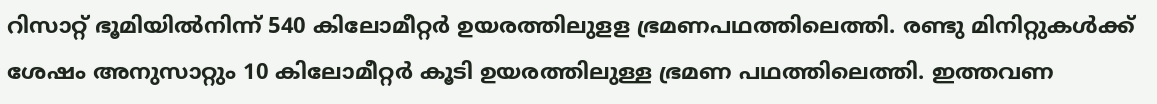റിസാറ്റ്‌ ഭൂമിയില്‍നിന്ന്‌ 540 കിലോമീറ്റര്‍ ഉയരത്തിലുളള ഭ്രമണപഥത്തിലെത്തി. രണ്ടു മിനിറ്റുകള്‍ക്ക് ശേഷം അനുസാറ്റും 10 കിലോമീറ്റര്‍ കൂടി ഉയരത്തിലുള്ള ഭ്രമണ പഥത്തിലെത്തി. ഇത്തവണ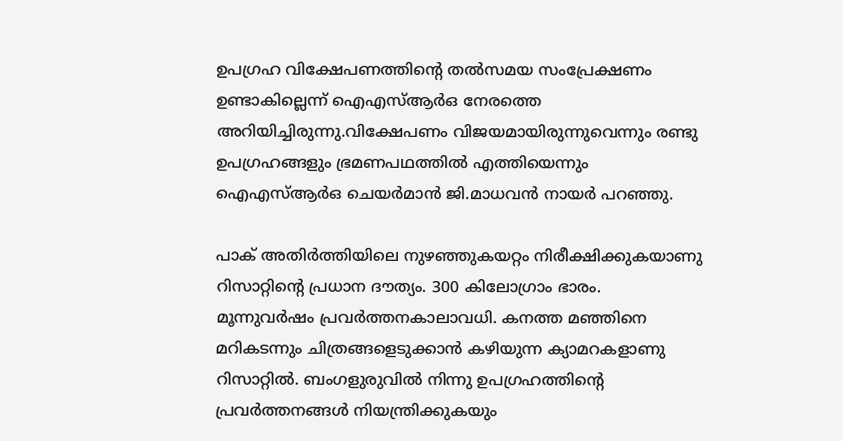ഉപഗ്രഹ വിക്ഷേപണത്തിന്റെ തല്‍സമയ സംപ്രേക്ഷണം ഉണ്ടാകില്ലെന്ന് ഐഎസ്ആര്‍ഒ നേരത്തെ അറിയിച്ചിരുന്നു.വിക്ഷേപണം വിജയമായിരുന്നുവെന്നും രണ്ടു ഉപഗ്രഹങ്ങളും ഭ്രമണപഥത്തില്‍ എത്തിയെന്നും ഐഎസ്‌ആര്‍ഒ ചെയര്‍മാന്‍ ജി.മാധവന്‍ നായര്‍ പറഞ്ഞു.

പാക് അതിര്‍ത്തിയിലെ നുഴഞ്ഞുകയറ്റം നിരീക്ഷിക്കുകയാണു റിസാറ്റിന്റെ പ്രധാന ദൗത്യം. 300 കിലോഗ്രാം ഭാരം. മൂന്നുവര്‍ഷം പ്രവര്‍ത്തനകാലാവധി. കനത്ത മഞ്ഞിനെ മറികടന്നും ചിത്രങ്ങളെടുക്കാന്‍ കഴിയുന്ന ക്യാമറകളാണു റിസാറ്റില്‍. ബംഗളുരുവില്‍ നിന്നു ഉപഗ്രഹത്തിന്റെ പ്രവര്‍ത്തനങ്ങള്‍ നിയന്ത്രിക്കുകയും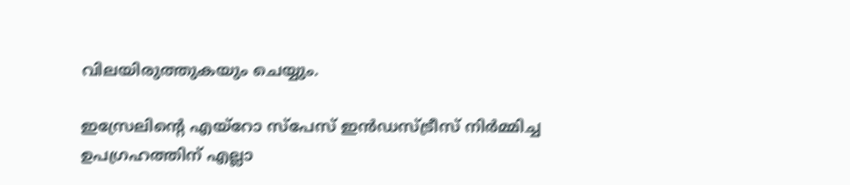വിലയിരുത്തുകയും ചെയ്യും.

ഇസ്രേലിന്റെ എയ്റോ സ്പേസ് ഇന്‍ഡസ്ട്രീസ് നിര്‍മ്മിച്ച ഉപഗ്രഹത്തിന് എല്ലാ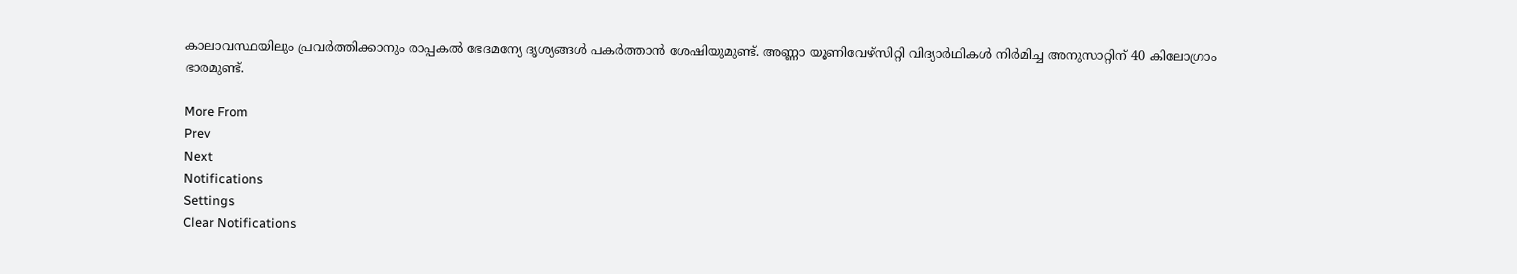കാലാവസ്ഥയിലും പ്രവര്‍ത്തിക്കാനും രാപ്പകല്‍ ഭേദമന്യേ ദൃശ്യങ്ങള്‍ പകര്‍ത്താന്‍ ശേഷിയുമുണ്ട്. അണ്ണാ യൂണിവേഴ്സിറ്റി വിദ്യാര്‍ഥികള്‍ നിര്‍മിച്ച അനുസാറ്റിന് 40 കിലോഗ്രാം ഭാരമുണ്ട്.

More From
Prev
Next
Notifications
Settings
Clear Notifications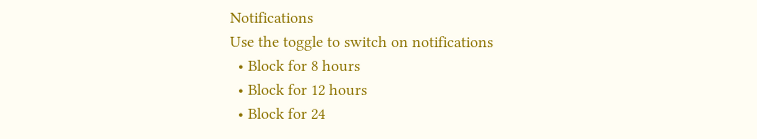Notifications
Use the toggle to switch on notifications
  • Block for 8 hours
  • Block for 12 hours
  • Block for 24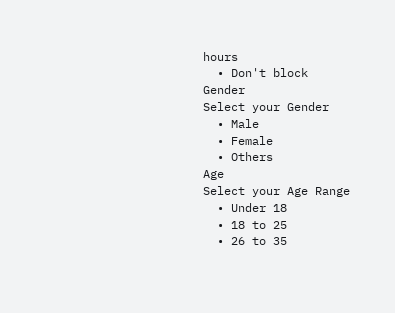hours
  • Don't block
Gender
Select your Gender
  • Male
  • Female
  • Others
Age
Select your Age Range
  • Under 18
  • 18 to 25
  • 26 to 35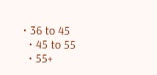• 36 to 45
  • 45 to 55
  • 55+